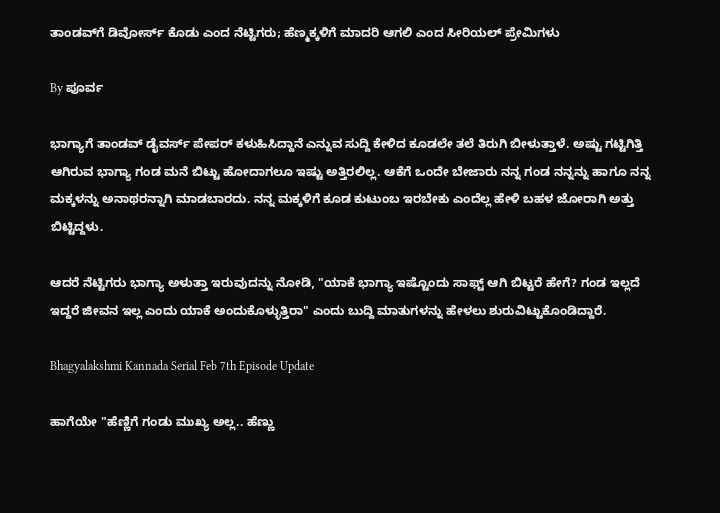ತಾಂಡವ್‌ಗೆ ಡಿವೋರ್ಸ್ ಕೊಡು ಎಂದ ನೆಟ್ಟಿಗರು; ಹೆಣ್ಮಕ್ಕಳಿಗೆ ಮಾದರಿ ಆಗಲಿ ಎಂದ ಸೀರಿಯಲ್ ಪ್ರೇಮಿಗಳು

By ಪೂರ್ವ

ಭಾಗ್ಯಾಗೆ ತಾಂಡವ್ ಡೈವರ್ಸ್ ಪೇಪರ್ ಕಳುಹಿಸಿದ್ದಾನೆ ಎನ್ನುವ ಸುದ್ದಿ ಕೇಳಿದ ಕೂಡಲೇ ತಲೆ ತಿರುಗಿ ಬೀಳುತ್ತಾಳೆ. ಅಷ್ಟು ಗಟ್ಟಿಗಿತ್ತಿ ಆಗಿರುವ ಭಾಗ್ಯಾ ಗಂಡ ಮನೆ ಬಿಟ್ಟು ಹೋದಾಗಲೂ ಇಷ್ಟು ಅತ್ತಿರಲಿಲ್ಲ. ಆಕೆಗೆ ಒಂದೇ ಬೇಜಾರು ನನ್ನ ಗಂಡ ನನ್ನನ್ನು ಹಾಗೂ ನನ್ನ ಮಕ್ಕಳನ್ನು ಅನಾಥರನ್ನಾಗಿ ಮಾಡಬಾರದು. ನನ್ನ ಮಕ್ಕಳಿಗೆ ಕೂಡ ಕುಟುಂಬ ಇರಬೇಕು ಎಂದೆಲ್ಲ ಹೇಳಿ ಬಹಳ ಜೋರಾಗಿ ಅತ್ತು ಬಿಟ್ಟಿದ್ದಳು.

ಆದರೆ ನೆಟ್ಟಿಗರು ಭಾಗ್ಯಾ ಅಳುತ್ತಾ ಇರುವುದನ್ನು ನೋಡಿ, "ಯಾಕೆ ಭಾಗ್ಯಾ ಇಷ್ಟೊಂದು ಸಾಫ್ಟ್ ಆಗಿ ಬಿಟ್ಟರೆ ಹೇಗೆ? ಗಂಡ ಇಲ್ಲದೆ ಇದ್ದರೆ ಜೀವನ ಇಲ್ಲ ಎಂದು ಯಾಕೆ ಅಂದುಕೊಳ್ಳುತ್ತಿರಾ" ಎಂದು ಬುದ್ದಿ ಮಾತುಗಳನ್ನು ಹೇಳಲು ಶುರುವಿಟ್ಟುಕೊಂಡಿದ್ದಾರೆ.

Bhagyalakshmi Kannada Serial Feb 7th Episode Update

ಹಾಗೆಯೇ "ಹೆಣ್ಣಿಗೆ ಗಂಡು ಮುಖ್ಯ ಅಲ್ಲ.. ಹೆಣ್ಣು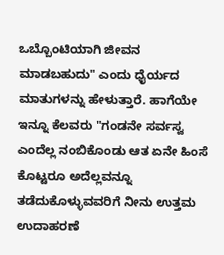ಒಬ್ಬೊಂಟಿಯಾಗಿ ಜೀವನ ಮಾಡಬಹುದು" ಎಂದು ಧೈರ್ಯದ ಮಾತುಗಳನ್ನು ಹೇಳುತ್ತಾರೆ. ಹಾಗೆಯೇ ಇನ್ನೂ ಕೆಲವರು "ಗಂಡನೇ ಸರ್ವಸ್ವ ಎಂದೆಲ್ಲ ನಂಬಿಕೊಂಡು ಆತ ಏನೇ ಹಿಂಸೆ ಕೊಟ್ಟರೂ ಅದೆಲ್ಲವನ್ನೂ ತಡೆದುಕೊಳ್ಳುವವರಿಗೆ ನೀನು ಉತ್ತಮ ಉದಾಹರಣೆ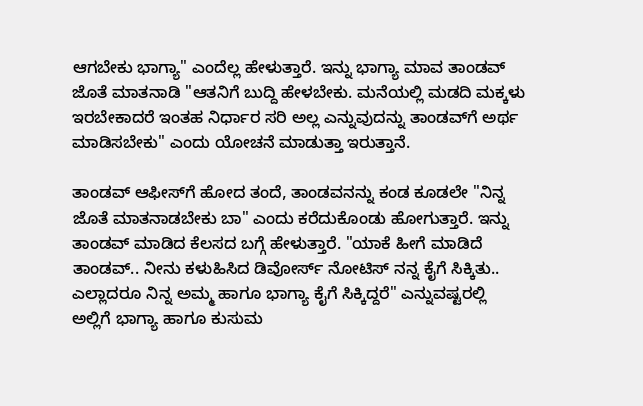ಆಗಬೇಕು ಭಾಗ್ಯಾ" ಎಂದೆಲ್ಲ ಹೇಳುತ್ತಾರೆ. ಇನ್ನು ಭಾಗ್ಯಾ ಮಾವ ತಾಂಡವ್ ಜೊತೆ ಮಾತನಾಡಿ "ಆತನಿಗೆ ಬುದ್ದಿ ಹೇಳಬೇಕು. ಮನೆಯಲ್ಲಿ ಮಡದಿ ಮಕ್ಕಳು ಇರಬೇಕಾದರೆ ಇಂತಹ ನಿರ್ಧಾರ ಸರಿ ಅಲ್ಲ ಎನ್ನುವುದನ್ನು ತಾಂಡವ್‌ಗೆ ಅರ್ಥ ಮಾಡಿಸಬೇಕು" ಎಂದು ಯೋಚನೆ ಮಾಡುತ್ತಾ ಇರುತ್ತಾನೆ.

ತಾಂಡವ್ ಆಫೀಸ್‌ಗೆ ಹೋದ ತಂದೆ, ತಾಂಡವನನ್ನು ಕಂಡ ಕೂಡಲೇ "ನಿನ್ನ ಜೊತೆ ಮಾತನಾಡಬೇಕು ಬಾ" ಎಂದು ಕರೆದುಕೊಂಡು ಹೋಗುತ್ತಾರೆ. ಇನ್ನು ತಾಂಡವ್ ಮಾಡಿದ ಕೆಲಸದ ಬಗ್ಗೆ ಹೇಳುತ್ತಾರೆ. "ಯಾಕೆ ಹೀಗೆ ಮಾಡಿದೆ ತಾಂಡವ್.. ನೀನು ಕಳುಹಿಸಿದ ಡಿವೋರ್ಸ್ ನೋಟಿಸ್ ನನ್ನ ಕೈಗೆ ಸಿಕ್ಕಿತು.. ಎಲ್ಲಾದರೂ ನಿನ್ನ ಅಮ್ಮ ಹಾಗೂ ಭಾಗ್ಯಾ ಕೈಗೆ ಸಿಕ್ಕಿದ್ದರೆ" ಎನ್ನುವಷ್ಟರಲ್ಲಿ ಅಲ್ಲಿಗೆ ಭಾಗ್ಯಾ ಹಾಗೂ ಕುಸುಮ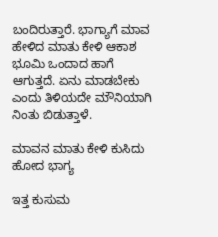ಬಂದಿರುತ್ತಾರೆ. ಭಾಗ್ಯಾಗೆ ಮಾವ ಹೇಳಿದ ಮಾತು ಕೇಳಿ ಆಕಾಶ ಭೂಮಿ ಒಂದಾದ ಹಾಗೆ ಆಗುತ್ತದೆ. ಏನು ಮಾಡಬೇಕು ಎಂದು ತಿಳಿಯದೇ ಮೌನಿಯಾಗಿ ನಿಂತು ಬಿಡುತ್ತಾಳೆ.

ಮಾವನ ಮಾತು ಕೇಳಿ ಕುಸಿದು ಹೋದ ಭಾಗ್ಯ

ಇತ್ತ ಕುಸುಮ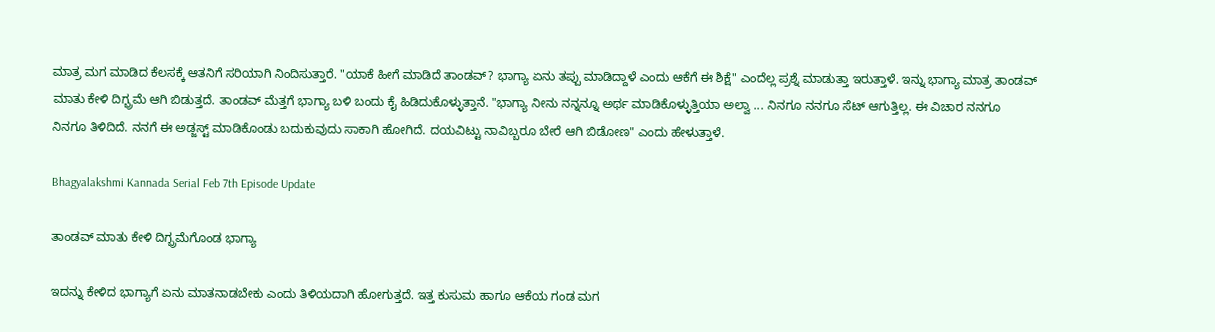ಮಾತ್ರ ಮಗ ಮಾಡಿದ ಕೆಲಸಕ್ಕೆ ಆತನಿಗೆ ಸರಿಯಾಗಿ ನಿಂದಿಸುತ್ತಾರೆ. "ಯಾಕೆ ಹೀಗೆ ಮಾಡಿದೆ ತಾಂಡವ್? ಭಾಗ್ಯಾ ಏನು ತಪ್ಪು ಮಾಡಿದ್ದಾಳೆ ಎಂದು ಆಕೆಗೆ ಈ ಶಿಕ್ಷೆ" ಎಂದೆಲ್ಲ ಪ್ರಶ್ನೆ ಮಾಡುತ್ತಾ ಇರುತ್ತಾಳೆ. ಇನ್ನು ಭಾಗ್ಯಾ ಮಾತ್ರ ತಾಂಡವ್ ಮಾತು ಕೇಳಿ ದಿಗ್ಭ್ರಮೆ ಆಗಿ ಬಿಡುತ್ತದೆ. ತಾಂಡವ್ ಮೆತ್ತಗೆ ಭಾಗ್ಯಾ ಬಳಿ ಬಂದು ಕೈ ಹಿಡಿದುಕೊಳ್ಳುತ್ತಾನೆ. "ಭಾಗ್ಯಾ ನೀನು ನನ್ನನ್ನೂ ಅರ್ಥ ಮಾಡಿಕೊಳ್ಳುತ್ತಿಯಾ ಅಲ್ವಾ ... ನಿನಗೂ ನನಗೂ ಸೆಟ್ ಆಗುತ್ತಿಲ್ಲ. ಈ ವಿಚಾರ ನನಗೂ ನಿನಗೂ ತಿಳಿದಿದೆ. ನನಗೆ ಈ ಅಡ್ಜಸ್ಟ್ ಮಾಡಿಕೊಂಡು ಬದುಕುವುದು ಸಾಕಾಗಿ ಹೋಗಿದೆ. ದಯವಿಟ್ಟು ನಾವಿಬ್ಬರೂ ಬೇರೆ ಆಗಿ ಬಿಡೋಣ" ಎಂದು ಹೇಳುತ್ತಾಳೆ.

Bhagyalakshmi Kannada Serial Feb 7th Episode Update

ತಾಂಡವ್ ಮಾತು ಕೇಳಿ ದಿಗ್ಭ್ರಮೆಗೊಂಡ ಭಾಗ್ಯಾ

ಇದನ್ನು ಕೇಳಿದ ಭಾಗ್ಯಾಗೆ ಏನು ಮಾತನಾಡಬೇಕು ಎಂದು ತಿಳಿಯದಾಗಿ ಹೋಗುತ್ತದೆ. ಇತ್ತ ಕುಸುಮ ಹಾಗೂ ಆಕೆಯ ಗಂಡ ಮಗ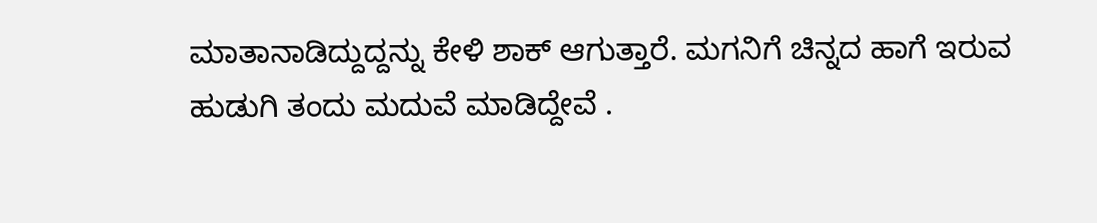ಮಾತಾನಾಡಿದ್ದುದ್ದನ್ನು ಕೇಳಿ ಶಾಕ್ ಆಗುತ್ತಾರೆ. ಮಗನಿಗೆ ಚಿನ್ನದ ಹಾಗೆ ಇರುವ ಹುಡುಗಿ ತಂದು ಮದುವೆ ಮಾಡಿದ್ದೇವೆ .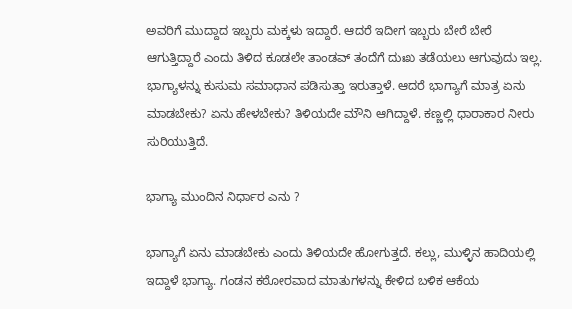ಅವರಿಗೆ ಮುದ್ದಾದ ಇಬ್ಬರು ಮಕ್ಕಳು ಇದ್ದಾರೆ. ಆದರೆ ಇದೀಗ ಇಬ್ಬರು ಬೇರೆ ಬೇರೆ ಆಗುತ್ತಿದ್ದಾರೆ ಎಂದು ತಿಳಿದ ಕೂಡಲೇ ತಾಂಡವ್ ತಂದೆಗೆ ದುಃಖ ತಡೆಯಲು ಆಗುವುದು ಇಲ್ಲ. ಭಾಗ್ಯಾಳನ್ನು ಕುಸುಮ ಸಮಾಧಾನ ಪಡಿಸುತ್ತಾ ಇರುತ್ತಾಳೆ. ಆದರೆ ಭಾಗ್ಯಾಗೆ ಮಾತ್ರ ಏನು ಮಾಡಬೇಕು? ಏನು ಹೇಳಬೇಕು? ತಿಳಿಯದೇ ಮೌನಿ ಆಗಿದ್ದಾಳೆ. ಕಣ್ಣಲ್ಲಿ ಧಾರಾಕಾರ ನೀರು ಸುರಿಯುತ್ತಿದೆ.

ಭಾಗ್ಯಾ ಮುಂದಿನ ನಿರ್ಧಾರ ಎನು ?

ಭಾಗ್ಯಾಗೆ ಏನು ಮಾಡಬೇಕು ಎಂದು ತಿಳಿಯದೇ ಹೋಗುತ್ತದೆ. ಕಲ್ಲು, ಮುಳ್ಳಿನ ಹಾದಿಯಲ್ಲಿ ಇದ್ದಾಳೆ ಭಾಗ್ಯಾ. ಗಂಡನ ಕಠೋರವಾದ ಮಾತುಗಳನ್ನು ಕೇಳಿದ ಬಳಿಕ ಆಕೆಯ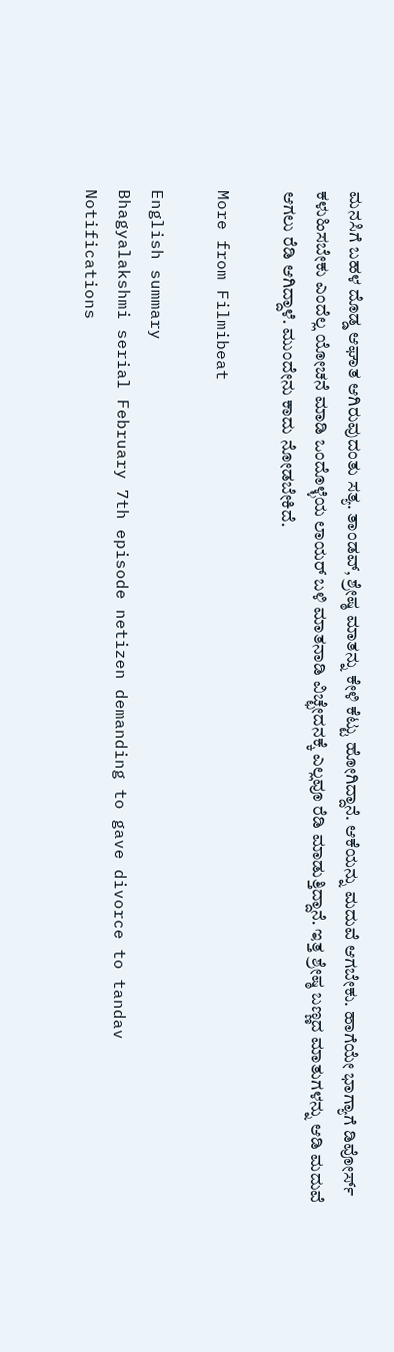ಮನಸಿಗೆ ಬಹಳ ದೊಡ್ಡ ಆಘಾತ ಆಗಿರುವುದಂತು ಸತ್ಯ. ತಾಂಡವ್, ಶ್ರೇಷ್ಠ ಮಾತನ್ನು ಕೇಳಿ ಕೆಟ್ಟು ಹೋಗಿದ್ದಾನೆ. ಆಕೆಯನ್ನು ಮದುವೆ ಆಗಬೇಕು. ಹಾಗೆಯೇ ಭಾಗ್ಯಾಗೆ ಡಿವೋರ್ಸ್ ಕಳುಹಿಸಬೇಕು ಎಂದೆಲ್ಲ ಯೋಚನೆ ಮಾಡಿ ಒಂದೊಳ್ಳೆಯ ಲಾಯರ್ ಬಳಿ ಮಾತನಾಡಿ ವಿಚ್ಛೇದನಕ್ಕೆ ಎಲ್ಲವೂ ರೆಡಿ ಮಾಡುತ್ತಿದ್ದಾನೆ. ಇತ್ತ ಶ್ರೇಷ್ಠ ಬಣ್ಣದ ಮಾತುಗಳನ್ನು ಆಡಿ ಮದುವೆ ಆಗಲು ರೆಡಿ ಆಗಿದ್ದಾಳೆ. ಮುಂದೇನು ಕಾದು ನೋಡಬೇಕಿದೆ.

More from Filmibeat

English summary
Bhagyalakshmi serial February 7th episode netizen demanding to gave divorce to tandav
Notifications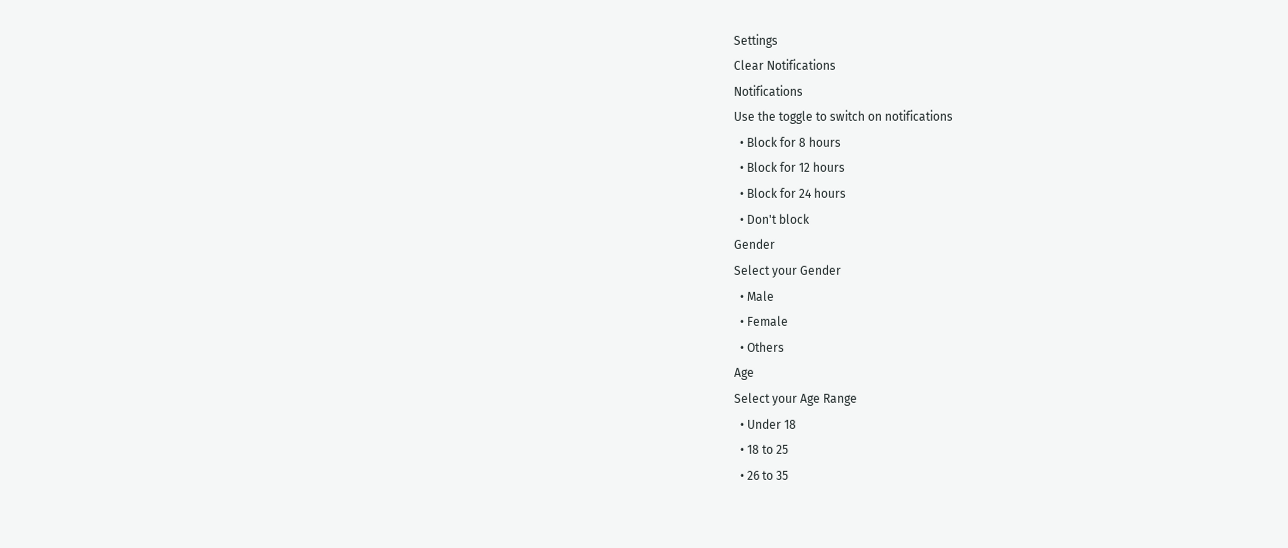Settings
Clear Notifications
Notifications
Use the toggle to switch on notifications
  • Block for 8 hours
  • Block for 12 hours
  • Block for 24 hours
  • Don't block
Gender
Select your Gender
  • Male
  • Female
  • Others
Age
Select your Age Range
  • Under 18
  • 18 to 25
  • 26 to 35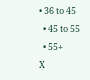• 36 to 45
  • 45 to 55
  • 55+
X